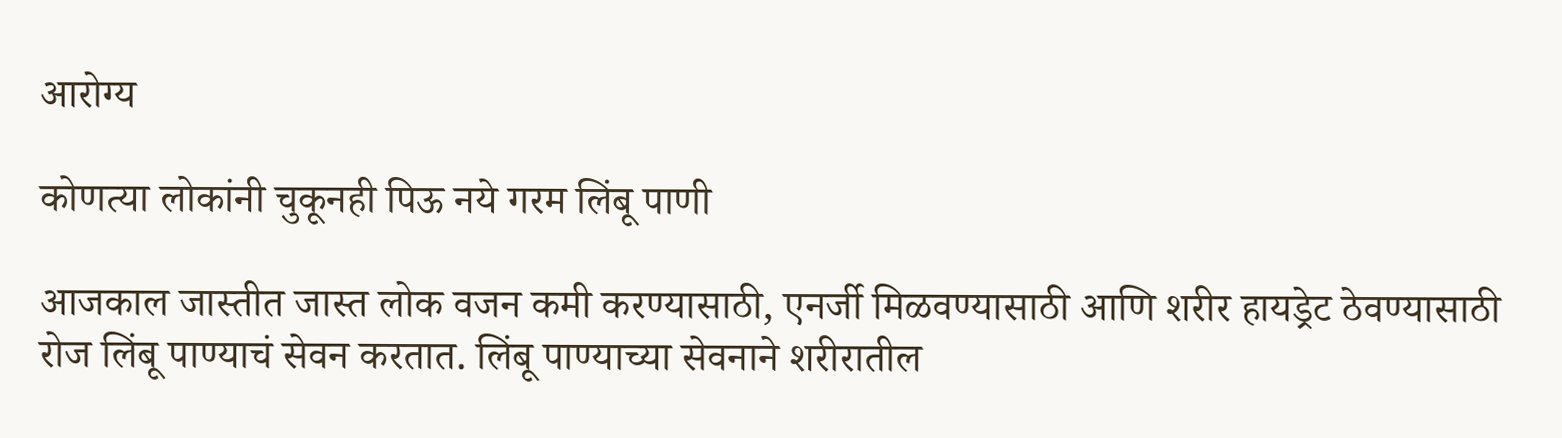आरोग्य

कोणत्या लोकांनी चुकूनही पिऊ नये गरम लिंबू पाणी

आजकाल जास्तीत जास्त लोक वजन कमी करण्यासाठी, एनर्जी मिळवण्यासाठी आणि शरीर हायड्रेट ठेवण्यासाठी रोज लिंबू पाण्याचं सेवन करतात. लिंबू पाण्याच्या सेवनाने शरीरातील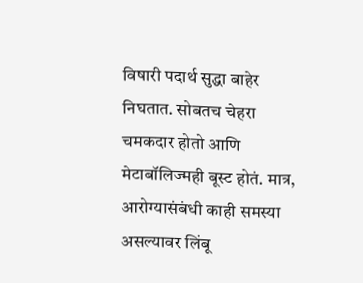विषारी पदार्थ सुद्धा बाहेर निघतात. सोबतच चेहरा चमकदार होतो आणि मेटाबॉलिज्मही बूस्ट होतं. मात्र, आरोग्यासंबंधी काही समस्या असल्यावर लिंबू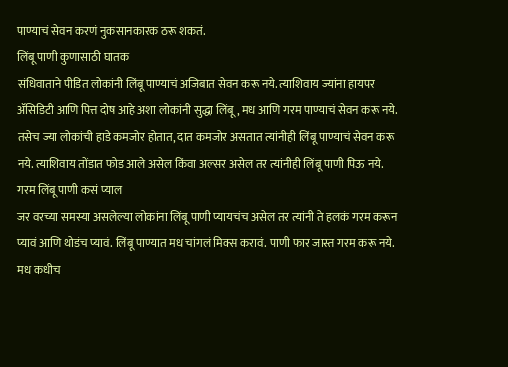पाण्याचं सेवन करणं नुकसानकारक ठरू शकतं.
लिंबू पाणी कुणासाठी घातक
संधिवाताने पीडित लोकांनी लिंबू पाण्याचं अजिबात सेवन करू नये. त्याशिवाय ज्यांना हायपर ॲसिडिटी आणि पित्त दोष आहे अशा लोकांनी सुद्धा लिंबू, मध आणि गरम पाण्याचं सेवन करू नये. तसेच ज्या लोकांची हाडे कमजोर होतात, दात कमजोर असतात त्यांनीही लिंबू पाण्याचं सेवन करू नये. त्याशिवाय तोंडात फोड आले असेल किंवा अल्सर असेल तर त्यांनीही लिंबू पाणी पिऊ नये.
गरम लिंबू पाणी कसं प्याल
जर वरच्या समस्या असलेल्या लोकांना लिंबू पाणी प्यायचंच असेल तर त्यांनी ते हलकं गरम करून प्यावं आणि थोडंच प्यावं. लिंबू पाण्यात मध चांगलं मिक्स करावं. पाणी फार जास्त गरम करू नये. मध कधीच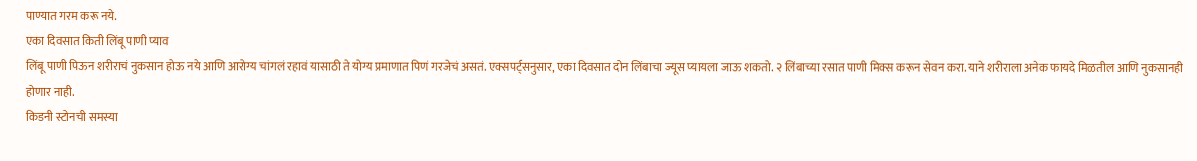पाण्यात गरम करू नये.
एका दिवसात किती लिंबू पाणी प्याव
लिंबू पाणी पिऊन शरीराचं नुकसान होऊ नये आणि आरोग्य चांगलं रहावं यासाठी ते योग्य प्रमाणात पिणं गरजेचं असतं. एक्सपर्ट्सनुसार, एका दिवसात दोन लिंबाचा ज्यूस प्यायला जाऊ शकतो. २ लिंबाच्या रसात पाणी मिक्स करून सेवन करा. याने शरीराला अनेक फायदे मिळतील आणि नुकसानही होणार नाही.
किडनी स्टोनची समस्या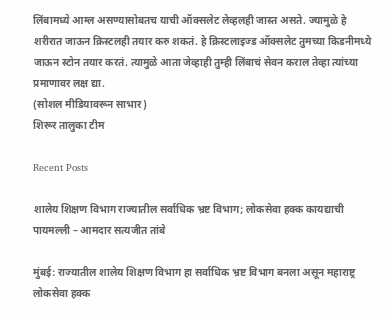लिंबामध्ये आम्ल असण्यासोबतच याची ऑक्सलेट लेव्हलही जास्त असते. ज्यामुळे हे शरीरात जाऊन क्रिस्टलही तयार करु शकतं. हे क्रिस्टलाइज्ड ऑक्सलेट तुमच्या किडनीमध्ये जाऊन स्टोन तयार करतं. त्यामुळे आता जेव्हाही तुम्ही लिंबाचं सेवन कराल तेव्हा त्यांच्या प्रमाणावर लक्ष द्या.
(सोशल मीडियावरून साभार)
शिरूर तालुका टीम

Recent Posts

शालेय शिक्षण विभाग राज्यातील सर्वाधिक भ्रष्ट विभाग; लोकसेवा हक्क कायद्याची पायमल्ली – आमदार सत्यजीत तांबे

मुंबई: राज्यातील शालेय शिक्षण विभाग हा सर्वाधिक भ्रष्ट विभाग बनला असून महाराष्ट्र लोकसेवा हक्क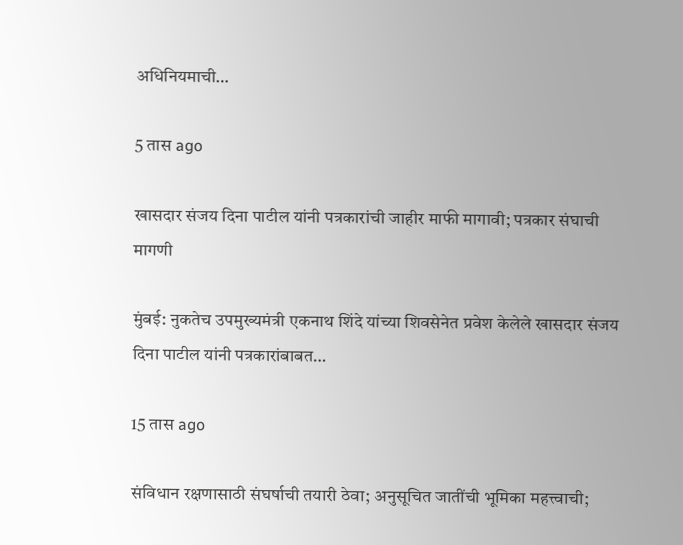अधिनियमाची…

5 तास ago

खासदार संजय दिना पाटील यांनी पत्रकारांची जाहीर माफी मागावी; पत्रकार संघाची मागणी

मुंबई: नुकतेच उपमुख्यमंत्री एकनाथ शिंदे यांच्या शिवसेनेत प्रवेश केलेले खासदार संजय दिना पाटील यांनी पत्रकारांबाबत…

15 तास ago

संविधान रक्षणासाठी संघर्षाची तयारी ठेवा; अनुसूचित जातींची भूमिका महत्त्वाची;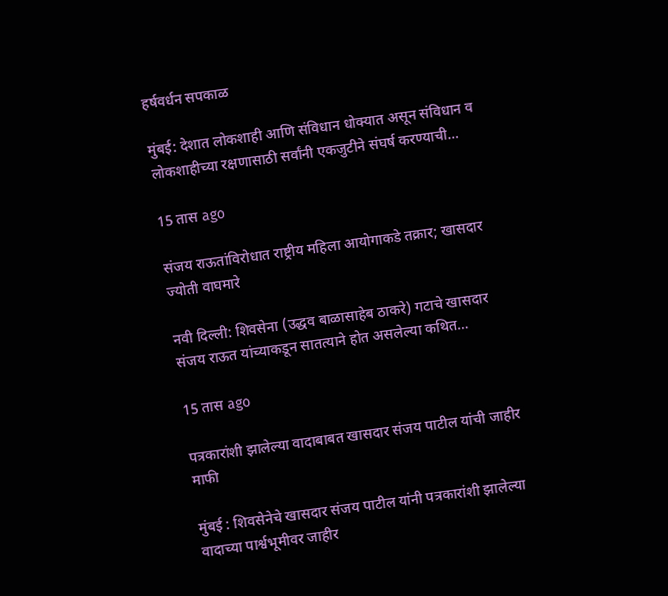हर्षवर्धन सपकाळ

मुंबई: देशात लोकशाही आणि संविधान धोक्यात असून संविधान व लोकशाहीच्या रक्षणासाठी सर्वांनी एकजुटीने संघर्ष करण्याची…

15 तास ago

संजय राऊतांविरोधात राष्ट्रीय महिला आयोगाकडे तक्रार; खासदार ज्योती वाघमारे

नवी दिल्ली: शिवसेना (उद्धव बाळासाहेब ठाकरे) गटाचे खासदार संजय राऊत यांच्याकडून सातत्याने होत असलेल्या कथित…

15 तास ago

पत्रकारांशी झालेल्या वादाबाबत खासदार संजय पाटील यांची जाहीर माफी

मुंबई : शिवसेनेचे खासदार संजय पाटील यांनी पत्रकारांशी झालेल्या वादाच्या पार्श्वभूमीवर जाहीर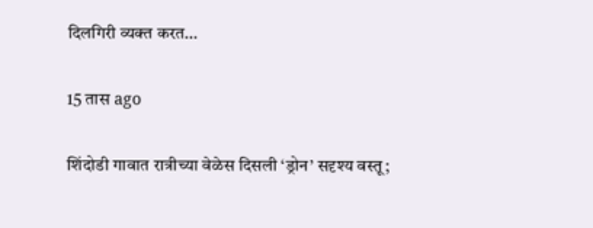दिलगिरी व्यक्त करत…

15 तास ago

शिंदोडी गावात रात्रीच्या वेळेस दिसली ‘ड्रोन’ सदृश्य वस्तू;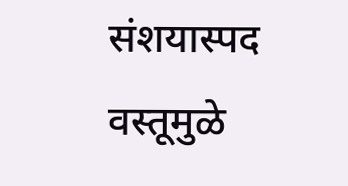संशयास्पद वस्तूमुळे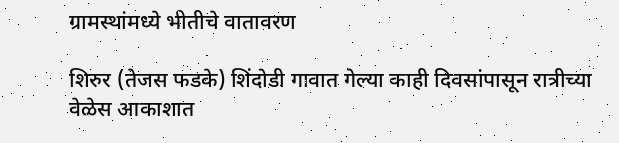ग्रामस्थांमध्ये भीतीचे वातावरण

शिरुर (तेजस फडके) शिंदोडी गावात गेल्या काही दिवसांपासून रात्रीच्या वेळेस आकाशात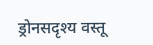ड्रोनसदृश्य वस्तू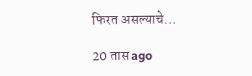फिरत असल्याचे…

20 तास ago